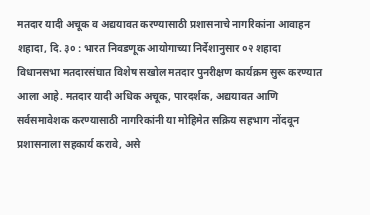मतदार यादी अचूक व अद्ययावत करण्यासाठी प्रशासनाचे नागरिकांना आवाहन
शहादा, दि. ३० : भारत निवडणूक आयोगाच्या निर्देशानुसार ०२ शहादा विधानसभा मतदारसंघात विशेष सखोल मतदार पुनरीक्षण कार्यक्रम सुरू करण्यात आला आहे. मतदार यादी अधिक अचूक, पारदर्शक, अद्ययावत आणि सर्वसमावेशक करण्यासाठी नागरिकांनी या मोहिमेत सक्रिय सहभाग नोंदवून प्रशासनाला सहकार्य करावे, असे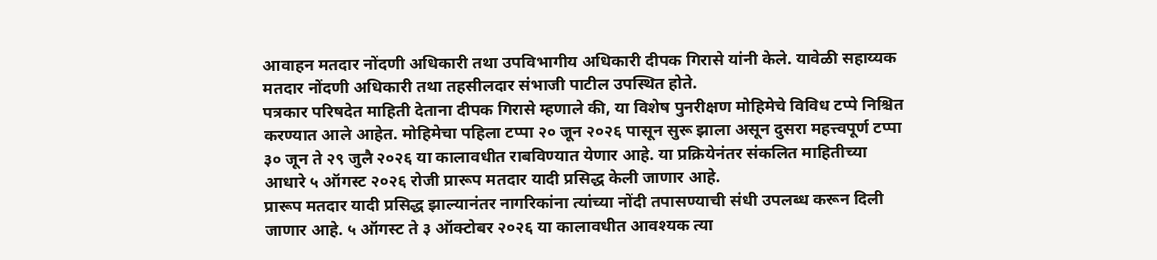आवाहन मतदार नोंदणी अधिकारी तथा उपविभागीय अधिकारी दीपक गिरासे यांनी केले. यावेळी सहाय्यक मतदार नोंदणी अधिकारी तथा तहसीलदार संभाजी पाटील उपस्थित होते.
पत्रकार परिषदेत माहिती देताना दीपक गिरासे म्हणाले की, या विशेष पुनरीक्षण मोहिमेचे विविध टप्पे निश्चित करण्यात आले आहेत. मोहिमेचा पहिला टप्पा २० जून २०२६ पासून सुरू झाला असून दुसरा महत्त्वपूर्ण टप्पा ३० जून ते २९ जुलै २०२६ या कालावधीत राबविण्यात येणार आहे. या प्रक्रियेनंतर संकलित माहितीच्या आधारे ५ ऑगस्ट २०२६ रोजी प्रारूप मतदार यादी प्रसिद्ध केली जाणार आहे.
प्रारूप मतदार यादी प्रसिद्ध झाल्यानंतर नागरिकांना त्यांच्या नोंदी तपासण्याची संधी उपलब्ध करून दिली जाणार आहे. ५ ऑगस्ट ते ३ ऑक्टोबर २०२६ या कालावधीत आवश्यक त्या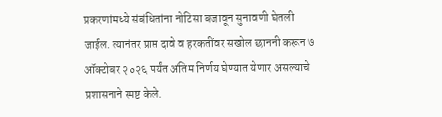प्रकरणांमध्ये संबंधितांना नोटिसा बजावून सुनावणी घेतली जाईल. त्यानंतर प्राप्त दावे व हरकतींवर सखोल छाननी करून ७ ऑक्टोबर २०२६ पर्यंत अंतिम निर्णय घेण्यात येणार असल्याचे प्रशासनाने स्पष्ट केले.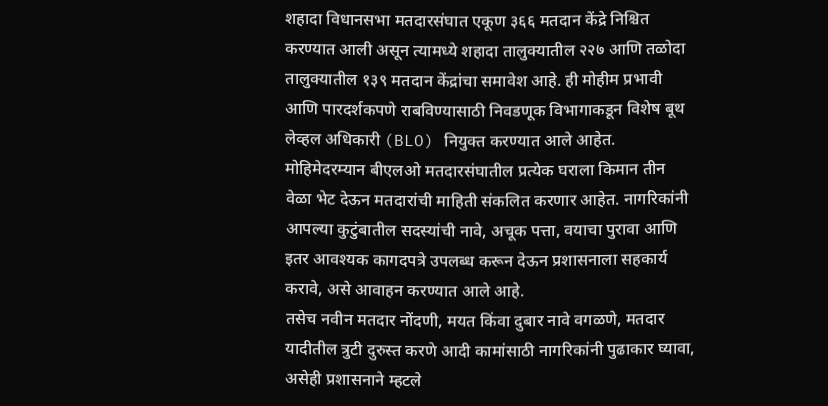शहादा विधानसभा मतदारसंघात एकूण ३६६ मतदान केंद्रे निश्चित करण्यात आली असून त्यामध्ये शहादा तालुक्यातील २२७ आणि तळोदा तालुक्यातील १३९ मतदान केंद्रांचा समावेश आहे. ही मोहीम प्रभावी आणि पारदर्शकपणे राबविण्यासाठी निवडणूक विभागाकडून विशेष बूथ लेव्हल अधिकारी (BLO) नियुक्त करण्यात आले आहेत.
मोहिमेदरम्यान बीएलओ मतदारसंघातील प्रत्येक घराला किमान तीन वेळा भेट देऊन मतदारांची माहिती संकलित करणार आहेत. नागरिकांनी आपल्या कुटुंबातील सदस्यांची नावे, अचूक पत्ता, वयाचा पुरावा आणि इतर आवश्यक कागदपत्रे उपलब्ध करून देऊन प्रशासनाला सहकार्य करावे, असे आवाहन करण्यात आले आहे.
तसेच नवीन मतदार नोंदणी, मयत किंवा दुबार नावे वगळणे, मतदार यादीतील त्रुटी दुरुस्त करणे आदी कामांसाठी नागरिकांनी पुढाकार घ्यावा, असेही प्रशासनाने म्हटले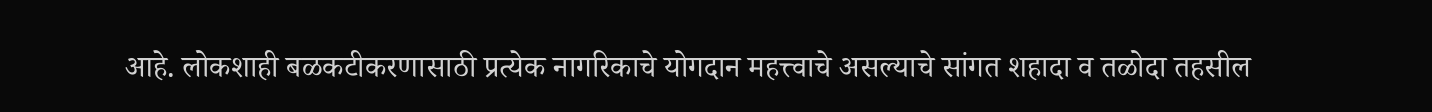आहे. लोकशाही बळकटीकरणासाठी प्रत्येक नागरिकाचे योगदान महत्त्वाचे असल्याचे सांगत शहादा व तळोदा तहसील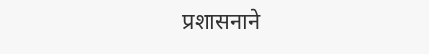प्रशासनाने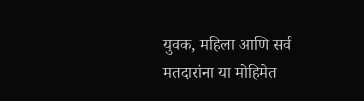युवक, महिला आणि सर्व मतदारांना या मोहिमेत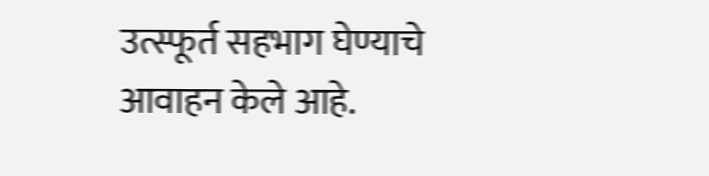उत्स्फूर्त सहभाग घेण्याचे आवाहन केले आहे.